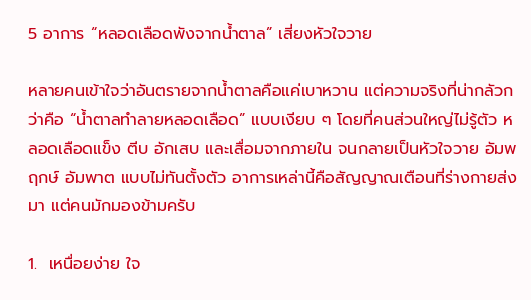5 อาการ “หลอดเลือดพังจากน้ำตาล” เสี่ยงหัวใจวาย

หลายคนเข้าใจว่าอันตรายจากน้ำตาลคือแค่เบาหวาน แต่ความจริงที่น่ากลัวกว่าคือ “น้ำตาลทำลายหลอดเลือด” แบบเงียบ ๆ โดยที่คนส่วนใหญ่ไม่รู้ตัว หลอดเลือดแข็ง ตีบ อักเสบ และเสื่อมจากภายใน จนกลายเป็นหัวใจวาย อัมพฤกษ์ อัมพาต แบบไม่ทันตั้งตัว อาการเหล่านี้คือสัญญาณเตือนที่ร่างกายส่งมา แต่คนมักมองข้ามครับ

1.  เหนื่อยง่าย ใจ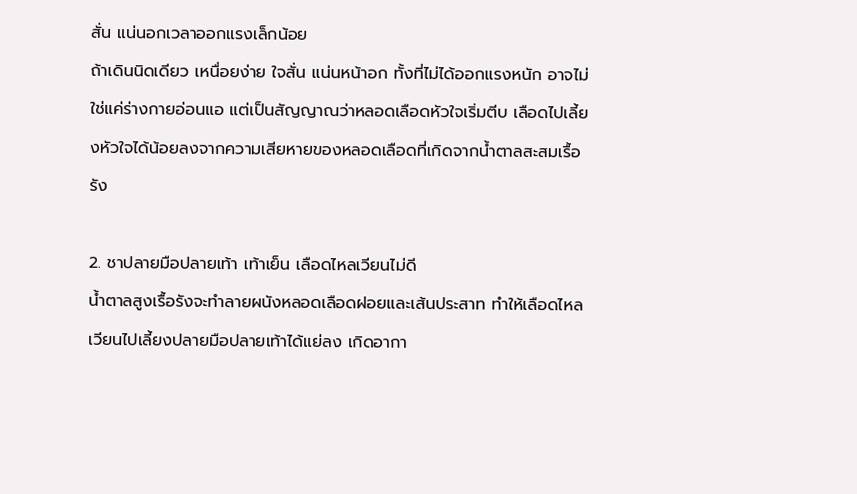สั่น แน่นอกเวลาออกแรงเล็กน้อย
ถ้าเดินนิดเดียว เหนื่อยง่าย ใจสั่น แน่นหน้าอก ทั้งที่ไม่ได้ออกแรงหนัก อาจไม่ใช่แค่ร่างกายอ่อนแอ แต่เป็นสัญญาณว่าหลอดเลือดหัวใจเริ่มตีบ เลือดไปเลี้ยงหัวใจได้น้อยลงจากความเสียหายของหลอดเลือดที่เกิดจากน้ำตาลสะสมเรื้อรัง

2. ชาปลายมือปลายเท้า เท้าเย็น เลือดไหลเวียนไม่ดี
น้ำตาลสูงเรื้อรังจะทำลายผนังหลอดเลือดฝอยและเส้นประสาท ทำให้เลือดไหลเวียนไปเลี้ยงปลายมือปลายเท้าได้แย่ลง เกิดอากา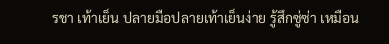รชา เท้าเย็น ปลายมือปลายเท้าเย็นง่าย รู้สึกซู่ซ่า เหมือน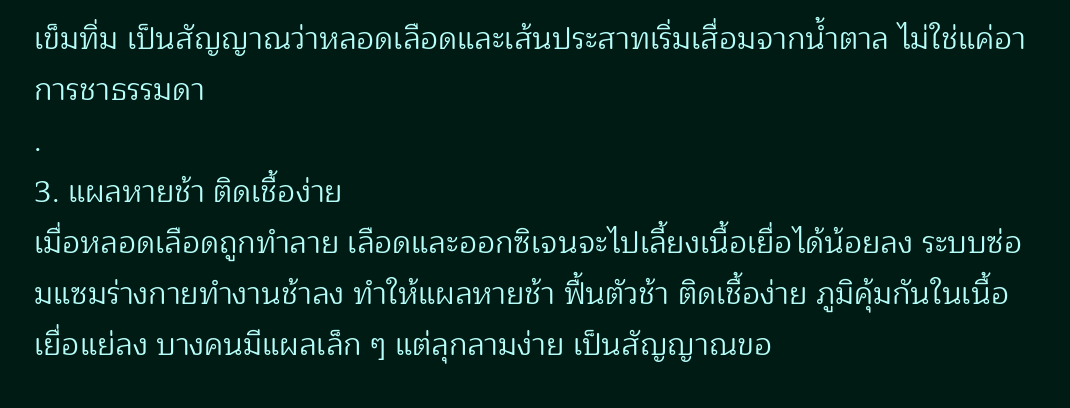เข็มทิ่ม เป็นสัญญาณว่าหลอดเลือดและเส้นประสาทเริ่มเสื่อมจากน้ำตาล ไม่ใช่แค่อาการชาธรรมดา
.
3. แผลหายช้า ติดเชื้อง่าย
เมื่อหลอดเลือดถูกทำลาย เลือดและออกซิเจนจะไปเลี้ยงเนื้อเยื่อได้น้อยลง ระบบซ่อมแซมร่างกายทำงานช้าลง ทำให้แผลหายช้า ฟื้นตัวช้า ติดเชื้อง่าย ภูมิคุ้มกันในเนื้อเยื่อแย่ลง บางคนมีแผลเล็ก ๆ แต่ลุกลามง่าย เป็นสัญญาณขอ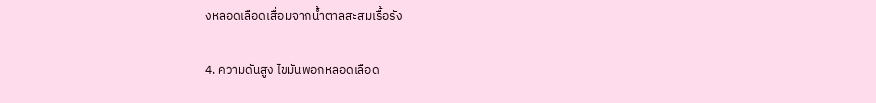งหลอดเลือดเสื่อมจากน้ำตาลสะสมเรื้อรัง

4. ความดันสูง ไขมันพอกหลอดเลือด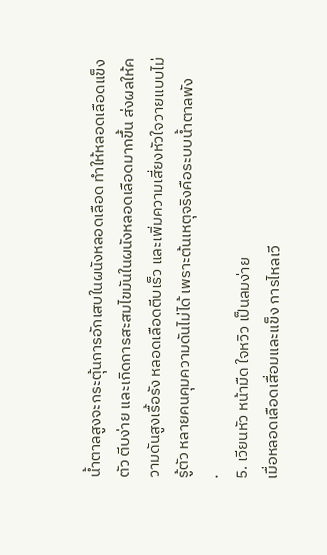น้ำตาลสูงจะกระตุ้นการอักเสบในผนังหลอดเลือด ทำให้หลอดเลือดแข็งตัว ตีบง่าย และเกิดการสะสมไขมันในผนังหลอดเลือดมากขึ้น ส่งผลให้ความดันสูงเรื้อรัง หลอดเลือดตีบเร็ว และเพิ่มความเสี่ยงหัวใจวายแบบไม่รู้ตัว หลายคนคุมความดันไม่ได้ เพราะต้นเหตุจริงคือระบบน้ำตาลพัง
.
5. เวียนหัว หน้ามืด ใจหวิว เป็นลมง่าย
เมื่อหลอดเลือดเสื่อมและแข็ง การไหลเวี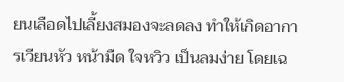ยนเลือดไปเลี้ยงสมองจะลดลง ทำให้เกิดอาการเวียนหัว หน้ามืด ใจหวิว เป็นลมง่าย โดยเฉ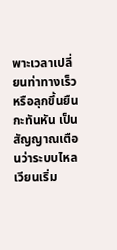พาะเวลาเปลี่ยนท่าทางเร็ว หรือลุกขึ้นยืนกะทันหัน เป็นสัญญาณเตือนว่าระบบไหลเวียนเริ่ม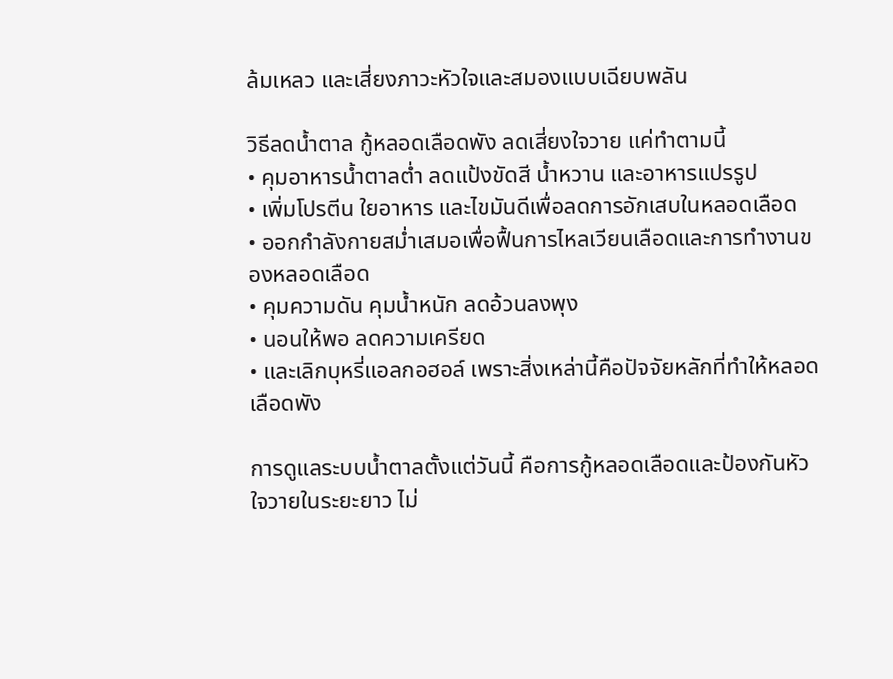ล้มเหลว และเสี่ยงภาวะหัวใจและสมองแบบเฉียบพลัน

วิธีลดน้ำตาล กู้หลอดเลือดพัง ลดเสี่ยงใจวาย แค่ทำตามนี้
• คุมอาหารน้ำตาลต่ำ ลดแป้งขัดสี น้ำหวาน และอาหารแปรรูป
• เพิ่มโปรตีน ใยอาหาร และไขมันดีเพื่อลดการอักเสบในหลอดเลือด
• ออกกำลังกายสม่ำเสมอเพื่อฟื้นการไหลเวียนเลือดและการทำงานของหลอดเลือด
• คุมความดัน คุมน้ำหนัก ลดอ้วนลงพุง
• นอนให้พอ ลดความเครียด
• และเลิกบุหรี่แอลกอฮอล์ เพราะสิ่งเหล่านี้คือปัจจัยหลักที่ทำให้หลอดเลือดพัง

การดูแลระบบน้ำตาลตั้งแต่วันนี้ คือการกู้หลอดเลือดและป้องกันหัวใจวายในระยะยาว ไม่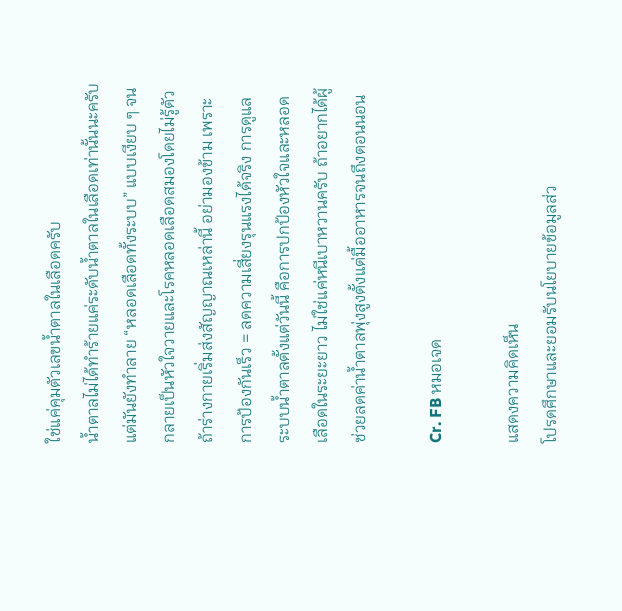ใช่แค่คุมตัวเลขน้ำตาลในเลือดครับ
น้ำตาลไม่ได้ทำร้ายแค่ระดับน้ำตาลในเลือดเท่านั้นนะครับ แต่มันยังทำลาย “หลอดเลือดทั้งระบบ” แบบเงียบ ๆ จนกลายเป็นหัวใจวายและโรคหลอดเลือดสมองโดยไม่รู้ตัว ถ้าร่างกายเริ่มส่งสัญญาณเหล่านี้ อย่ามองข้าม เพราะการป้องกันเร็ว = ลดความเสี่ยงรุนแรงได้จริง การดูแลระบบน้ำตาลตั้งแต่วันนี้ คือการปกป้องหัวใจและหลอดเลือดในระยะยาว ไม่ใช่แค่หนีเบาหวานครับ ถ้าอยากได้ผู้ช่วยลดค่าน้ำตาลพุ่งสูงตั้งแต่มื้ออาหารจนถึงตอนนอน

Cr. FB หมอเจด

แสดงความคิดเห็น
โปรดศึกษาและยอมรับนโยบายข้อมูลส่ว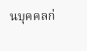นบุคคลก่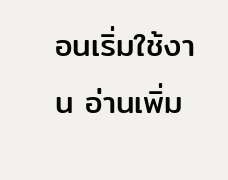อนเริ่มใช้งาน อ่านเพิ่ม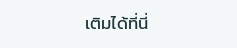เติมได้ที่นี่